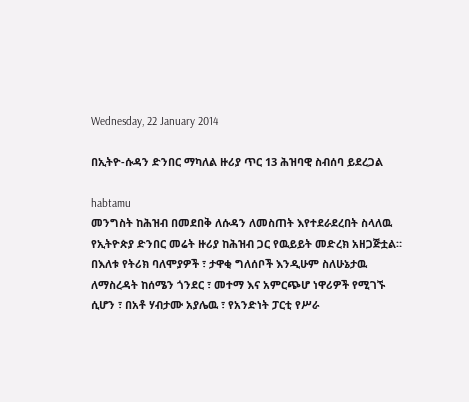Wednesday, 22 January 2014

በኢትዮ-ሱዳን ድንበር ማካለል ዙሪያ ጥር 13 ሕዝባዊ ስብሰባ ይደረጋል

habtamu
መንግስት ከሕዝብ በመደበቅ ለሱዳን ለመስጠት እየተደራደረበት ስላለዉ የኢትዮጵያ ድንበር መሬት ዙሪያ ከሕዝብ ጋር የዉይይት መድረክ አዘጋጅቷል። በእለቱ የትሪክ ባለሞያዎች ፣ ታዋቂ ግለሰቦች እንዲሁም ስለሁኔታዉ ለማስረዳት ከሰሜን ጎንደር ፣ መተማ እና አምርጭሆ ነዋሪዎች የሚገኙ ሲሆን ፣ በአቶ ሃብታሙ አያሌዉ ፣ የአንድነት ፓርቲ የሥራ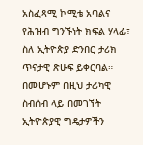አስፈጻሚ ኮሚቴ አባልና የሕዝብ ግንኙነት ክፍል ሃላፊ፣ ስለ ኢትዮጵያ ድንበር ታሪክ ጥናታዊ ጽሁፍ ይቀርባል።
በመሆኑም በዚህ ታሪካዊ ስብሰብ ላይ በመገኘት ኢትዮጵያዊ ግዴታዎችን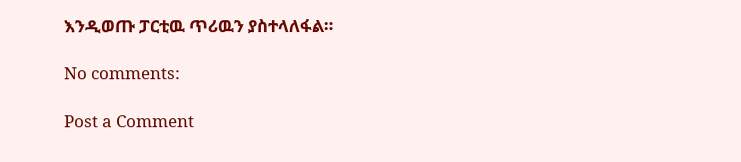እንዲወጡ ፓርቲዉ ጥሪዉን ያስተላለፋል።

No comments:

Post a Comment